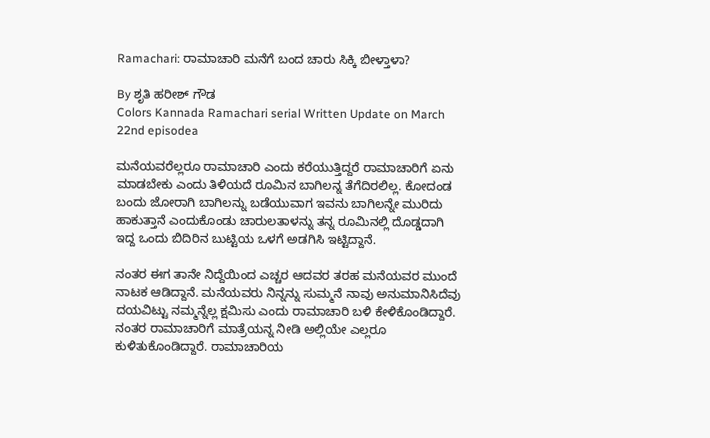Ramachari: ರಾಮಾಚಾರಿ ಮನೆಗೆ ಬಂದ ಚಾರು ಸಿಕ್ಕಿ ಬೀಳ್ತಾಳಾ?

By ಶೃತಿ ಹರೀಶ್ ಗೌಡ
Colors Kannada Ramachari serial Written Update on March 22nd episodea

ಮನೆಯವರೆಲ್ಲರೂ ರಾಮಾಚಾರಿ ಎಂದು ಕರೆಯುತ್ತಿದ್ದರೆ ರಾಮಾಚಾರಿಗೆ ಏನು ಮಾಡಬೇಕು ಎಂದು ತಿಳಿಯದೆ ರೂಮಿನ ಬಾಗಿಲನ್ನ ತೆಗೆದಿರಲಿಲ್ಲ. ಕೋದಂಡ ಬಂದು ಜೋರಾಗಿ ಬಾಗಿಲನ್ನು ಬಡೆಯುವಾಗ ಇವನು ಬಾಗಿಲನ್ನೇ ಮುರಿದು ಹಾಕುತ್ತಾನೆ ಎಂದುಕೊಂಡು ಚಾರುಲತಾಳನ್ನು ತನ್ನ ರೂಮಿನಲ್ಲಿ ದೊಡ್ಡದಾಗಿ ಇದ್ದ ಒಂದು ಬಿದಿರಿನ ಬುಟ್ಟಿಯ ಒಳಗೆ ಅಡಗಿಸಿ ಇಟ್ಟಿದ್ದಾನೆ.

ನಂತರ ಈಗ ತಾನೇ ನಿದ್ದೆಯಿಂದ ಎಚ್ಚರ ಆದವರ ತರಹ ಮನೆಯವರ ಮುಂದೆ ನಾಟಕ ಆಡಿದ್ದಾನೆ. ಮನೆಯವರು ನಿನ್ನನ್ನು ಸುಮ್ಮನೆ ನಾವು ಅನುಮಾನಿಸಿದೆವು ದಯವಿಟ್ಟು ನಮ್ಮನ್ನೆಲ್ಲ ಕ್ಷಮಿಸು ಎಂದು ರಾಮಾಚಾರಿ ಬಳಿ ಕೇಳಿಕೊಂಡಿದ್ದಾರೆ. ನಂತರ ರಾಮಾಚಾರಿಗೆ ಮಾತ್ರೆಯನ್ನ ನೀಡಿ ಅಲ್ಲಿಯೇ ಎಲ್ಲರೂ ಕುಳಿತುಕೊಂಡಿದ್ದಾರೆ. ರಾಮಾಚಾರಿಯ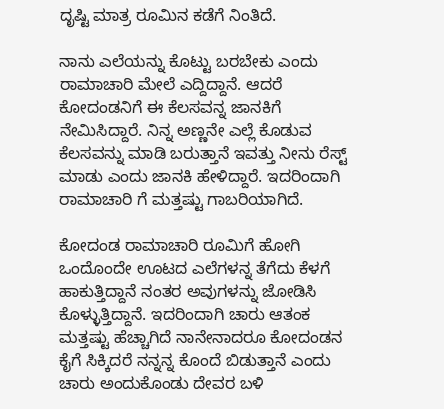ದೃಷ್ಟಿ ಮಾತ್ರ ರೂಮಿನ ಕಡೆಗೆ ನಿಂತಿದೆ.

ನಾನು ಎಲೆಯನ್ನು ಕೊಟ್ಟು ಬರಬೇಕು ಎಂದು ರಾಮಾಚಾರಿ ಮೇಲೆ ಎದ್ದಿದ್ದಾನೆ. ಆದರೆ ಕೋದಂಡನಿಗೆ ಈ ಕೆಲಸವನ್ನ ಜಾನಕಿಗೆ ನೇಮಿಸಿದ್ದಾರೆ. ನಿನ್ನ ಅಣ್ಣನೇ ಎಲ್ಲೆ ಕೊಡುವ ಕೆಲಸವನ್ನು ಮಾಡಿ ಬರುತ್ತಾನೆ ಇವತ್ತು ನೀನು ರೆಸ್ಟ್ ಮಾಡು ಎಂದು ಜಾನಕಿ ಹೇಳಿದ್ದಾರೆ. ಇದರಿಂದಾಗಿ ರಾಮಾಚಾರಿ ಗೆ ಮತ್ತಷ್ಟು ಗಾಬರಿಯಾಗಿದೆ.

ಕೋದಂಡ ರಾಮಾಚಾರಿ ರೂಮಿಗೆ ಹೋಗಿ ಒಂದೊಂದೇ ಊಟದ ಎಲೆಗಳನ್ನ ತೆಗೆದು ಕೆಳಗೆ ಹಾಕುತ್ತಿದ್ದಾನೆ ನಂತರ ಅವುಗಳನ್ನು ಜೋಡಿಸಿ ಕೊಳ್ಳುತ್ತಿದ್ದಾನೆ. ಇದರಿಂದಾಗಿ ಚಾರು ಆತಂಕ ಮತ್ತಷ್ಟು ಹೆಚ್ಚಾಗಿದೆ ನಾನೇನಾದರೂ ಕೋದಂಡನ ಕೈಗೆ ಸಿಕ್ಕಿದರೆ ನನ್ನನ್ನ ಕೊಂದೆ ಬಿಡುತ್ತಾನೆ ಎಂದು ಚಾರು ಅಂದುಕೊಂಡು ದೇವರ ಬಳಿ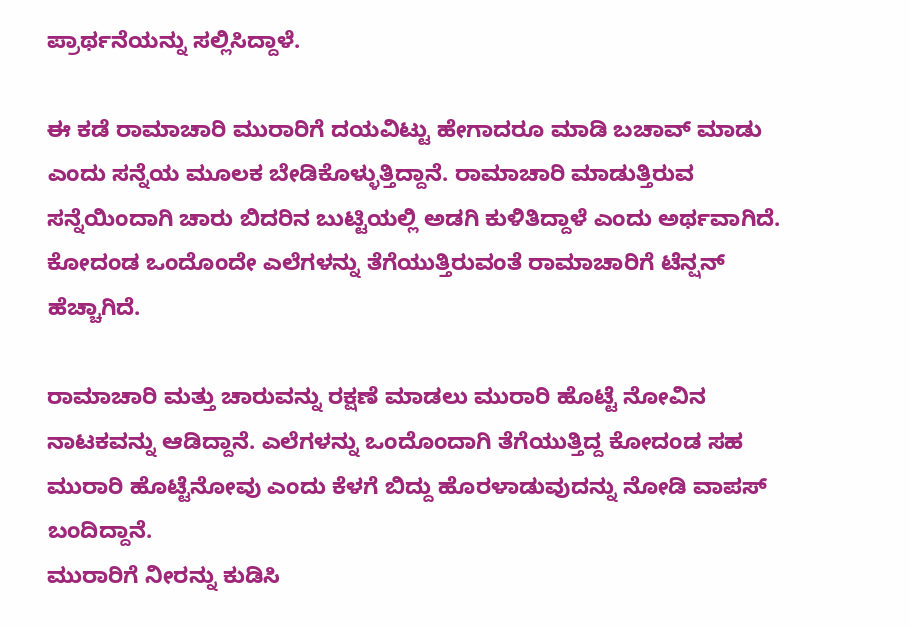ಪ್ರಾರ್ಥನೆಯನ್ನು ಸಲ್ಲಿಸಿದ್ದಾಳೆ.

ಈ ಕಡೆ ರಾಮಾಚಾರಿ ಮುರಾರಿಗೆ ದಯವಿಟ್ಟು ಹೇಗಾದರೂ ಮಾಡಿ ಬಚಾವ್ ಮಾಡು ಎಂದು ಸನ್ನೆಯ ಮೂಲಕ ಬೇಡಿಕೊಳ್ಳುತ್ತಿದ್ದಾನೆ. ರಾಮಾಚಾರಿ ಮಾಡುತ್ತಿರುವ ಸನ್ನೆಯಿಂದಾಗಿ ಚಾರು ಬಿದರಿನ ಬುಟ್ಟಿಯಲ್ಲಿ ಅಡಗಿ ಕುಳಿತಿದ್ದಾಳೆ ಎಂದು ಅರ್ಥವಾಗಿದೆ. ಕೋದಂಡ ಒಂದೊಂದೇ ಎಲೆಗಳನ್ನು ತೆಗೆಯುತ್ತಿರುವಂತೆ ರಾಮಾಚಾರಿಗೆ ಟೆನ್ಷನ್ ಹೆಚ್ಚಾಗಿದೆ.

ರಾಮಾಚಾರಿ ಮತ್ತು ಚಾರುವನ್ನು ರಕ್ಷಣೆ ಮಾಡಲು ಮುರಾರಿ ಹೊಟ್ಟೆ ನೋವಿನ ನಾಟಕವನ್ನು ಆಡಿದ್ದಾನೆ. ಎಲೆಗಳನ್ನು ಒಂದೊಂದಾಗಿ ತೆಗೆಯುತ್ತಿದ್ದ ಕೋದಂಡ ಸಹ ಮುರಾರಿ ಹೊಟ್ಟೆನೋವು ಎಂದು ಕೆಳಗೆ ಬಿದ್ದು ಹೊರಳಾಡುವುದನ್ನು ನೋಡಿ ವಾಪಸ್ ಬಂದಿದ್ದಾನೆ.
ಮುರಾರಿಗೆ ನೀರನ್ನು ಕುಡಿಸಿ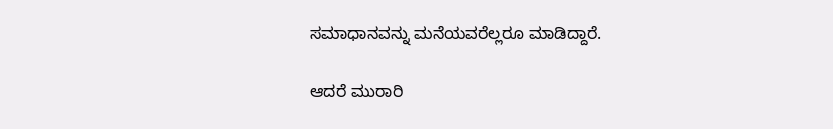ಸಮಾಧಾನವನ್ನು ಮನೆಯವರೆಲ್ಲರೂ ಮಾಡಿದ್ದಾರೆ.

ಆದರೆ ಮುರಾರಿ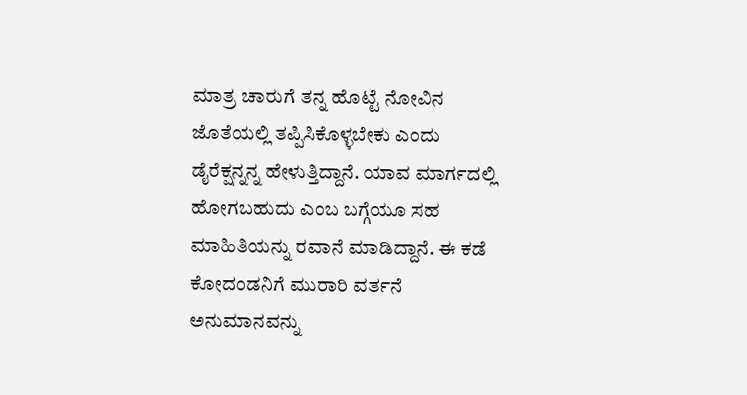ಮಾತ್ರ ಚಾರುಗೆ ತನ್ನ ಹೊಟ್ಟೆ ನೋವಿನ ಜೊತೆಯಲ್ಲಿ ತಪ್ಪಿಸಿಕೊಳ್ಳಬೇಕು ಎಂದು ಡೈರೆಕ್ಷನ್ನನ್ನ ಹೇಳುತ್ತಿದ್ದಾನೆ. ಯಾವ ಮಾರ್ಗದಲ್ಲಿ ಹೋಗಬಹುದು ಎಂಬ ಬಗ್ಗೆಯೂ ಸಹ ಮಾಹಿತಿಯನ್ನು ರವಾನೆ ಮಾಡಿದ್ದಾನೆ. ಈ ಕಡೆ ಕೋದಂಡನಿಗೆ ಮುರಾರಿ ವರ್ತನೆ ಅನುಮಾನವನ್ನು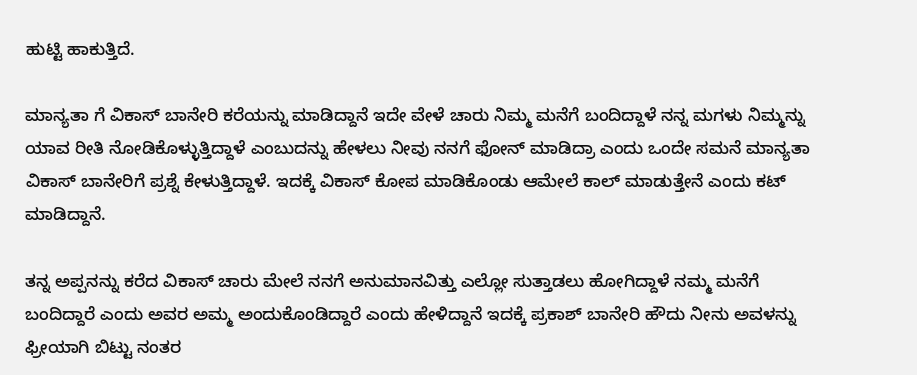ಹುಟ್ಟಿ ಹಾಕುತ್ತಿದೆ.

ಮಾನ್ಯತಾ ಗೆ ವಿಕಾಸ್ ಬಾನೇರಿ ಕರೆಯನ್ನು ಮಾಡಿದ್ದಾನೆ ಇದೇ ವೇಳೆ ಚಾರು ನಿಮ್ಮ ಮನೆಗೆ ಬಂದಿದ್ದಾಳೆ ನನ್ನ ಮಗಳು ನಿಮ್ಮನ್ನು ಯಾವ ರೀತಿ ನೋಡಿಕೊಳ್ಳುತ್ತಿದ್ದಾಳೆ ಎಂಬುದನ್ನು ಹೇಳಲು ನೀವು ನನಗೆ ಫೋನ್ ಮಾಡಿದ್ರಾ ಎಂದು ಒಂದೇ ಸಮನೆ ಮಾನ್ಯತಾ ವಿಕಾಸ್ ಬಾನೇರಿಗೆ ಪ್ರಶ್ನೆ ಕೇಳುತ್ತಿದ್ದಾಳೆ. ಇದಕ್ಕೆ ವಿಕಾಸ್ ಕೋಪ ಮಾಡಿಕೊಂಡು ಆಮೇಲೆ ಕಾಲ್ ಮಾಡುತ್ತೇನೆ ಎಂದು ಕಟ್ ಮಾಡಿದ್ದಾನೆ.

ತನ್ನ ಅಪ್ಪನನ್ನು ಕರೆದ ವಿಕಾಸ್ ಚಾರು ಮೇಲೆ ನನಗೆ ಅನುಮಾನವಿತ್ತು ಎಲ್ಲೋ ಸುತ್ತಾಡಲು ಹೋಗಿದ್ದಾಳೆ ನಮ್ಮ ಮನೆಗೆ ಬಂದಿದ್ದಾರೆ ಎಂದು ಅವರ ಅಮ್ಮ ಅಂದುಕೊಂಡಿದ್ದಾರೆ ಎಂದು ಹೇಳಿದ್ದಾನೆ ಇದಕ್ಕೆ ಪ್ರಕಾಶ್ ಬಾನೇರಿ ಹೌದು ನೀನು ಅವಳನ್ನು ಫ್ರೀಯಾಗಿ ಬಿಟ್ಟು ನಂತರ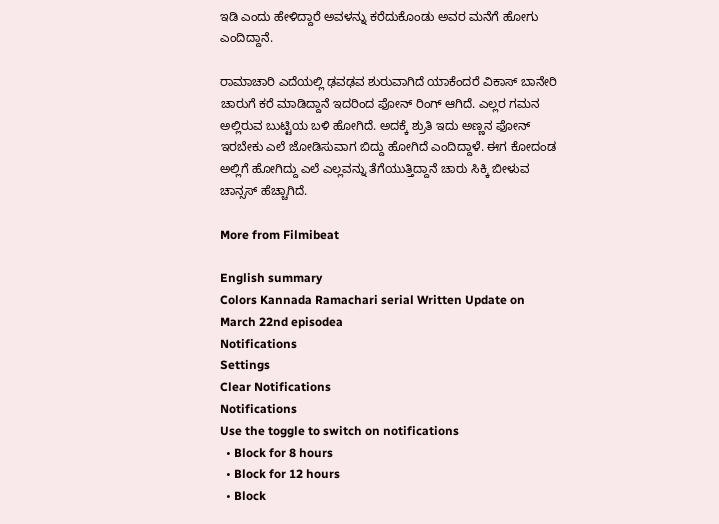ಇಡಿ ಎಂದು ಹೇಳಿದ್ದಾರೆ ಅವಳನ್ನು ಕರೆದುಕೊಂಡು ಅವರ ಮನೆಗೆ ಹೋಗು ಎಂದಿದ್ದಾನೆ.

ರಾಮಾಚಾರಿ ಎದೆಯಲ್ಲಿ ಢವಢವ ಶುರುವಾಗಿದೆ ಯಾಕೆಂದರೆ ವಿಕಾಸ್ ಬಾನೇರಿ ಚಾರುಗೆ ಕರೆ ಮಾಡಿದ್ದಾನೆ ಇದರಿಂದ ಫೋನ್ ರಿಂಗ್ ಆಗಿದೆ. ಎಲ್ಲರ ಗಮನ ಅಲ್ಲಿರುವ ಬುಟ್ಟಿಯ ಬಳಿ ಹೋಗಿದೆ. ಅದಕ್ಕೆ ಶ್ರುತಿ ಇದು ಅಣ್ಣನ ಫೋನ್ ಇರಬೇಕು ಎಲೆ ಜೋಡಿಸುವಾಗ ಬಿದ್ದು ಹೋಗಿದೆ ಎಂದಿದ್ದಾಳೆ. ಈಗ ಕೋದಂಡ ಅಲ್ಲಿಗೆ ಹೋಗಿದ್ದು ಎಲೆ ಎಲ್ಲವನ್ನು ತೆಗೆಯುತ್ತಿದ್ದಾನೆ ಚಾರು ಸಿಕ್ಕಿ ಬೀಳುವ ಚಾನ್ಸಸ್ ಹೆಚ್ಚಾಗಿದೆ.

More from Filmibeat

English summary
Colors Kannada Ramachari serial Written Update on March 22nd episodea
Notifications
Settings
Clear Notifications
Notifications
Use the toggle to switch on notifications
  • Block for 8 hours
  • Block for 12 hours
  • Block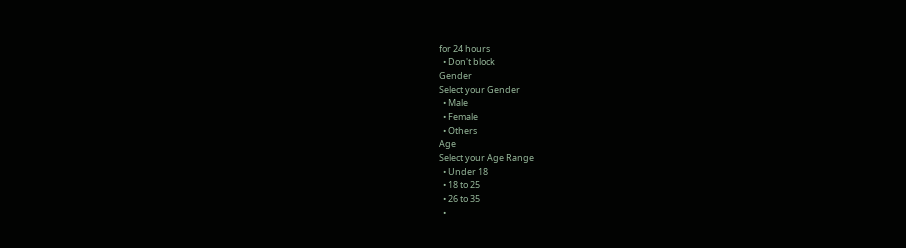for 24 hours
  • Don't block
Gender
Select your Gender
  • Male
  • Female
  • Others
Age
Select your Age Range
  • Under 18
  • 18 to 25
  • 26 to 35
  •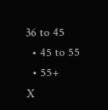36 to 45
  • 45 to 55
  • 55+
X